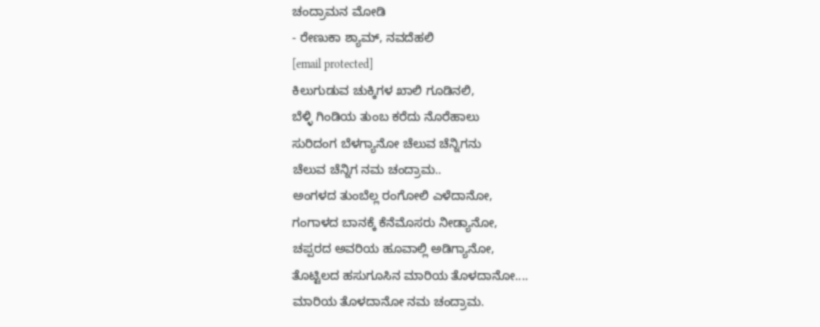ಚಂದ್ರಾಮನ ಮೋಡಿ
- ರೇಣುಕಾ ಶ್ಯಾಮ್, ನವದೆಹಲಿ
[email protected]
ಕಿಲುಗುಡುವ ಚುಕ್ಕಿಗಳ ಖಾಲಿ ಗೂಡಿನಲಿ,
ಬೆಳ್ಳಿ ಗಿಂಡಿಯ ತುಂಬ ಕರೆದು ನೊರೆಹಾಲು
ಸುರಿದಂಗ ಬೆಳಗ್ಯಾನೋ ಚೆಲುವ ಚೆನ್ನಿಗನು
ಚೆಲುವ ಚೆನ್ನಿಗ ನಮ ಚಂದ್ರಾಮ..
ಅಂಗಳದ ತುಂಬೆಲ್ಲ ರಂಗೋಲಿ ಎಳೆದಾನೋ,
ಗಂಗಾಳದ ಬಾನಕ್ಕೆ ಕೆನೆಮೊಸರು ನೀಡ್ಯಾನೋ,
ಚಪ್ಪರದ ಅವರಿಯ ಹೂವಾಲ್ಲಿ ಅಡಿಗ್ಯಾನೋ,
ತೊಟ್ಟಿಲದ ಹಸುಗೂಸಿನ ಮಾರಿಯ ತೊಳದಾನೋ....
ಮಾರಿಯ ತೊಳದಾನೋ ನಮ ಚಂದ್ರಾಮ.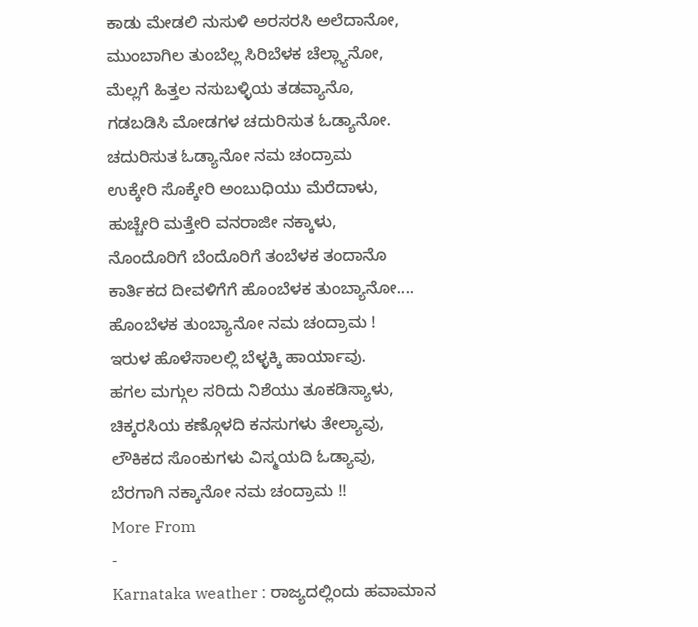ಕಾಡು ಮೇಡಲಿ ನುಸುಳಿ ಅರಸರಸಿ ಅಲೆದಾನೋ,
ಮುಂಬಾಗಿಲ ತುಂಬೆಲ್ಲ ಸಿರಿಬೆಳಕ ಚೆಲ್ಲ್ಯಾನೋ,
ಮೆಲ್ಲಗೆ ಹಿತ್ತಲ ನಸುಬಳ್ಳಿಯ ತಡವ್ಯಾನೊ,
ಗಡಬಡಿಸಿ ಮೋಡಗಳ ಚದುರಿಸುತ ಓಡ್ಯಾನೋ.
ಚದುರಿಸುತ ಓಡ್ಯಾನೋ ನಮ ಚಂದ್ರಾಮ
ಉಕ್ಕೇರಿ ಸೊಕ್ಕೇರಿ ಅಂಬುಧಿಯು ಮೆರೆದಾಳು,
ಹುಚ್ಚೇರಿ ಮತ್ತೇರಿ ವನರಾಜೀ ನಕ್ಕಾಳು,
ನೊಂದೊರಿಗೆ ಬೆಂದೊರಿಗೆ ತಂಬೆಳಕ ತಂದಾನೊ
ಕಾರ್ತಿಕದ ದೀವಳಿಗೆಗೆ ಹೊಂಬೆಳಕ ತುಂಬ್ಯಾನೋ....
ಹೊಂಬೆಳಕ ತುಂಬ್ಯಾನೋ ನಮ ಚಂದ್ರಾಮ !
ಇರುಳ ಹೊಳೆಸಾಲಲ್ಲಿ ಬೆಳ್ಳಕ್ಕಿ ಹಾರ್ಯಾವು.
ಹಗಲ ಮಗ್ಗುಲ ಸರಿದು ನಿಶೆಯು ತೂಕಡಿಸ್ಯಾಳು,
ಚಿಕ್ಕರಸಿಯ ಕಣ್ಗೊಳದಿ ಕನಸುಗಳು ತೇಲ್ಯಾವು,
ಲೌಕಿಕದ ಸೊಂಕುಗಳು ವಿಸ್ಮಯದಿ ಓಡ್ಯಾವು,
ಬೆರಗಾಗಿ ನಕ್ಕಾನೋ ನಮ ಚಂದ್ರಾಮ !!
More From
-
Karnataka weather : ರಾಜ್ಯದಲ್ಲಿಂದು ಹವಾಮಾನ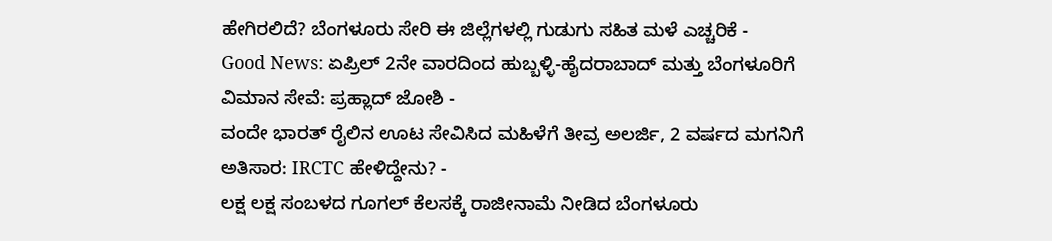ಹೇಗಿರಲಿದೆ? ಬೆಂಗಳೂರು ಸೇರಿ ಈ ಜಿಲ್ಲೆಗಳಲ್ಲಿ ಗುಡುಗು ಸಹಿತ ಮಳೆ ಎಚ್ಚರಿಕೆ -
Good News: ಏಪ್ರಿಲ್ 2ನೇ ವಾರದಿಂದ ಹುಬ್ಬಳ್ಳಿ-ಹೈದರಾಬಾದ್ ಮತ್ತು ಬೆಂಗಳೂರಿಗೆ ವಿಮಾನ ಸೇವೆ: ಪ್ರಹ್ಲಾದ್ ಜೋಶಿ -
ವಂದೇ ಭಾರತ್ ರೈಲಿನ ಊಟ ಸೇವಿಸಿದ ಮಹಿಳೆಗೆ ತೀವ್ರ ಅಲರ್ಜಿ, 2 ವರ್ಷದ ಮಗನಿಗೆ ಅತಿಸಾರ: IRCTC ಹೇಳಿದ್ದೇನು? -
ಲಕ್ಷ ಲಕ್ಷ ಸಂಬಳದ ಗೂಗಲ್ ಕೆಲಸಕ್ಕೆ ರಾಜೀನಾಮೆ ನೀಡಿದ ಬೆಂಗಳೂರು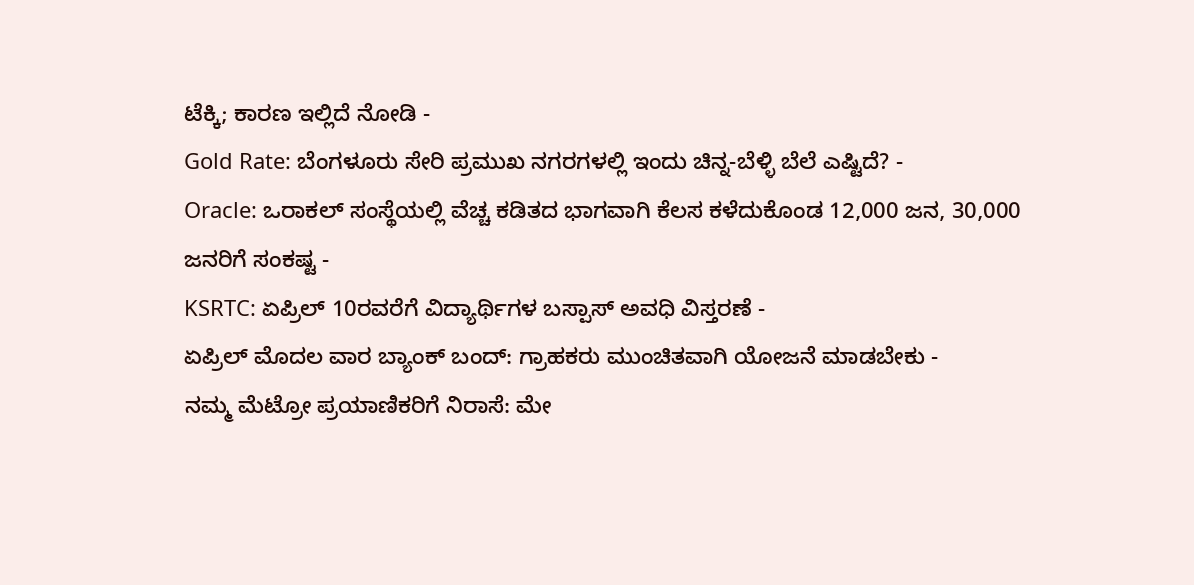ಟೆಕ್ಕಿ; ಕಾರಣ ಇಲ್ಲಿದೆ ನೋಡಿ -
Gold Rate: ಬೆಂಗಳೂರು ಸೇರಿ ಪ್ರಮುಖ ನಗರಗಳಲ್ಲಿ ಇಂದು ಚಿನ್ನ-ಬೆಳ್ಳಿ ಬೆಲೆ ಎಷ್ಟಿದೆ? -
Oracle: ಒರಾಕಲ್ ಸಂಸ್ಥೆಯಲ್ಲಿ ವೆಚ್ಚ ಕಡಿತದ ಭಾಗವಾಗಿ ಕೆಲಸ ಕಳೆದುಕೊಂಡ 12,000 ಜನ, 30,000 ಜನರಿಗೆ ಸಂಕಷ್ಟ -
KSRTC: ಏಪ್ರಿಲ್ 10ರವರೆಗೆ ವಿದ್ಯಾರ್ಥಿಗಳ ಬಸ್ಪಾಸ್ ಅವಧಿ ವಿಸ್ತರಣೆ -
ಏಪ್ರಿಲ್ ಮೊದಲ ವಾರ ಬ್ಯಾಂಕ್ ಬಂದ್: ಗ್ರಾಹಕರು ಮುಂಚಿತವಾಗಿ ಯೋಜನೆ ಮಾಡಬೇಕು -
ನಮ್ಮ ಮೆಟ್ರೋ ಪ್ರಯಾಣಿಕರಿಗೆ ನಿರಾಸೆ: ಮೇ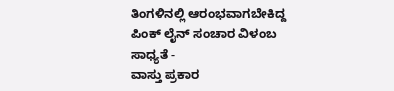ತಿಂಗಳಿನಲ್ಲಿ ಆರಂಭವಾಗಬೇಕಿದ್ದ ಪಿಂಕ್ ಲೈನ್ ಸಂಚಾರ ವಿಳಂಬ ಸಾಧ್ಯತೆ -
ವಾಸ್ತು ಪ್ರಕಾರ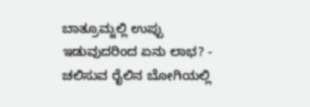ಬಾತ್ರೂಮ್ನಲ್ಲಿ ಉಪ್ಪು ಇಡುವುದರಿಂದ ಏನು ಲಾಭ? -
ಚಲಿಸುವ ರೈಲಿನ ಬೋಗಿಯಲ್ಲಿ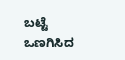ಬಟ್ಟೆ ಒಣಗಿಸಿದ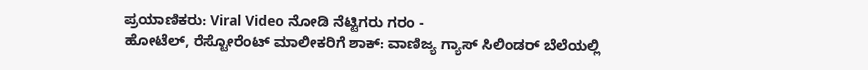ಪ್ರಯಾಣಿಕರು: Viral Video ನೋಡಿ ನೆಟ್ಟಿಗರು ಗರಂ -
ಹೋಟೆಲ್, ರೆಸ್ಟೋರೆಂಟ್ ಮಾಲೀಕರಿಗೆ ಶಾಕ್: ವಾಣಿಜ್ಯ ಗ್ಯಾಸ್ ಸಿಲಿಂಡರ್ ಬೆಲೆಯಲ್ಲಿ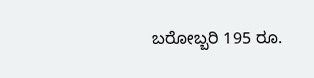ಬರೋಬ್ಬರಿ 195 ರೂ.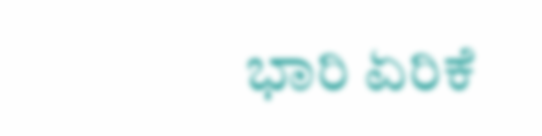ಭಾರಿ ಏರಿಕೆ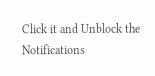Click it and Unblock the Notifications